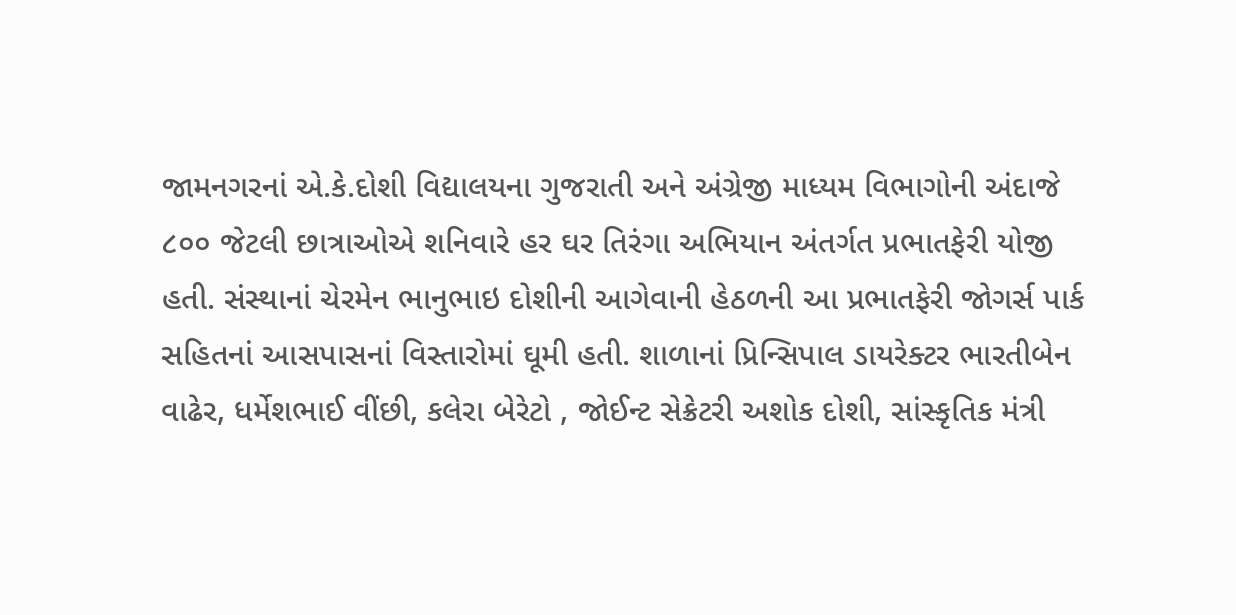જામનગરનાં એ.કે.દોશી વિદ્યાલયના ગુજરાતી અને અંગ્રેજી માધ્યમ વિભાગોની અંદાજે ૮૦૦ જેટલી છાત્રાઓએ શનિવારે હર ઘર તિરંગા અભિયાન અંતર્ગત પ્રભાતફેરી યોજી હતી. સંસ્થાનાં ચેરમેન ભાનુભાઇ દોશીની આગેવાની હેઠળની આ પ્રભાતફેરી જોગર્સ પાર્ક સહિતનાં આસપાસનાં વિસ્તારોમાં ઘૂમી હતી. શાળાનાં પ્રિન્સિપાલ ડાયરેક્ટર ભારતીબેન વાઢેર, ધર્મેશભાઈ વીંછી, કલેરા બેરેટો , જોઈન્ટ સેક્રેટરી અશોક દોશી, સાંસ્કૃતિક મંત્રી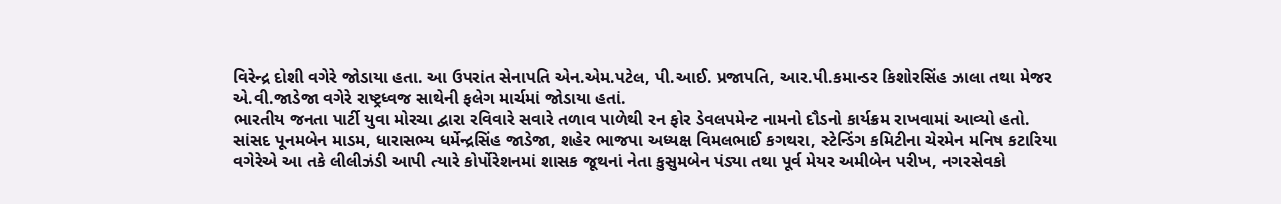વિરેન્દ્ર દોશી વગેરે જોડાયા હતા. આ ઉપરાંત સેનાપતિ એન.એમ.પટેલ, પી.આઈ. પ્રજાપતિ, આર.પી.કમાન્ડર કિશોરસિંહ ઝાલા તથા મેજર એ.વી.જાડેજા વગેરે રાષ્ટ્રધ્વજ સાથેની ફલેગ માર્ચમાં જોડાયા હતાં.
ભારતીય જનતા પાર્ટી યુવા મોરચા દ્વારા રવિવારે સવારે તળાવ પાળેથી રન ફોર ડેવલપમેન્ટ નામનો દૌડનો કાર્યક્રમ રાખવામાં આવ્યો હતો. સાંસદ પૂનમબેન માડમ, ધારાસભ્ય ધર્મેન્દ્રસિંહ જાડેજા, શહેર ભાજપા અધ્યક્ષ વિમલભાઈ કગથરા, સ્ટેન્ડિંગ કમિટીના ચેરમેન મનિષ કટારિયા વગેરેએ આ તકે લીલીઝંડી આપી ત્યારે કોર્પોરેશનમાં શાસક જૂથનાં નેતા કુસુમબેન પંડ્યા તથા પૂર્વ મેયર અમીબેન પરીખ, નગરસેવકો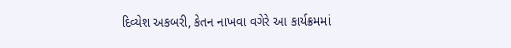દિવ્યેશ અકબરી, કેતન નાખવા વગેરે આ કાર્યક્રમમાં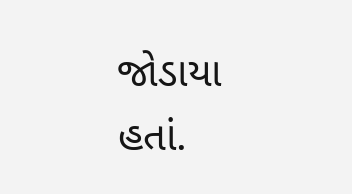જોડાયા હતાં.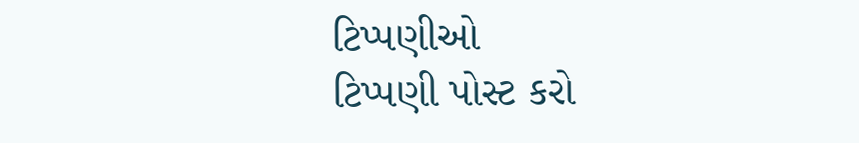ટિપ્પણીઓ
ટિપ્પણી પોસ્ટ કરો